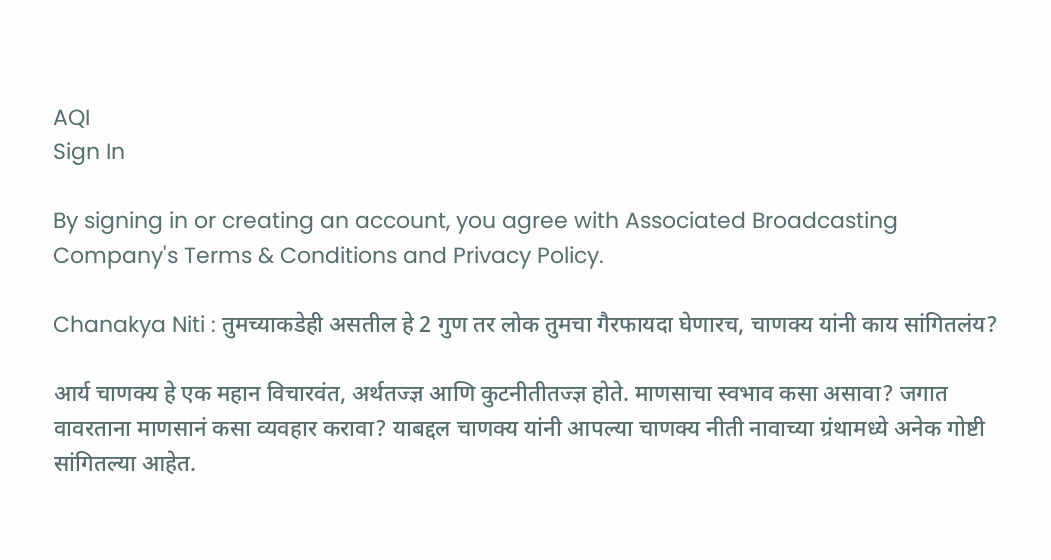AQI
Sign In

By signing in or creating an account, you agree with Associated Broadcasting Company's Terms & Conditions and Privacy Policy.

Chanakya Niti : तुमच्याकडेही असतील हे 2 गुण तर लोक तुमचा गैरफायदा घेणारच, चाणक्य यांनी काय सांगितलंय?

आर्य चाणक्य हे एक महान विचारवंत, अर्थतज्ज्ञ आणि कुटनीतीतज्ज्ञ होते. माणसाचा स्वभाव कसा असावा? जगात वावरताना माणसानं कसा व्यवहार करावा? याबद्दल चाणक्य यांनी आपल्या चाणक्य नीती नावाच्या ग्रंथामध्ये अनेक गोष्टी सांगितल्या आहेत.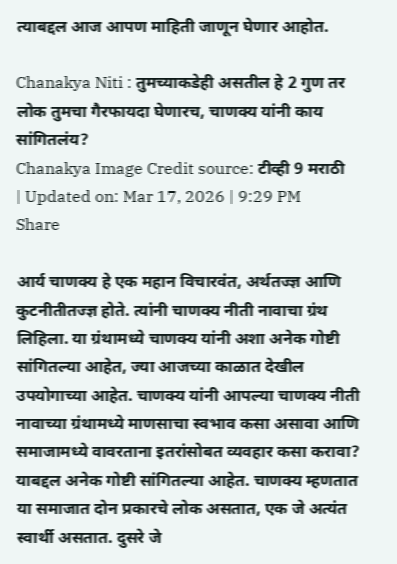त्याबद्दल आज आपण माहिती जाणून घेणार आहोत.

Chanakya Niti : तुमच्याकडेही असतील हे 2 गुण तर लोक तुमचा गैरफायदा घेणारच, चाणक्य यांनी काय सांगितलंय?
Chanakya Image Credit source: टीव्ही 9 मराठी
| Updated on: Mar 17, 2026 | 9:29 PM
Share

आर्य चाणक्य हे एक महान विचारवंत, अर्थतज्ज्ञ आणि कुटनीतीतज्ज्ञ होते. त्यांनी चाणक्य नीती नावाचा ग्रंथ लिहिला. या ग्रंथामध्ये चाणक्य यांनी अशा अनेक गोष्टी सांगितल्या आहेत, ज्या आजच्या काळात देखील उपयोगाच्या आहेत. चाणक्य यांनी आपल्या चाणक्य नीती नावाच्या ग्रंथामध्ये माणसाचा स्वभाव कसा असावा आणि समाजामध्ये वावरताना इतरांसोबत व्यवहार कसा करावा? याबद्दल अनेक गोष्टी सांगितल्या आहेत. चाणक्य म्हणतात या समाजात दोन प्रकारचे लोक असतात, एक जे अत्यंत स्वार्थी असतात. दुसरे जे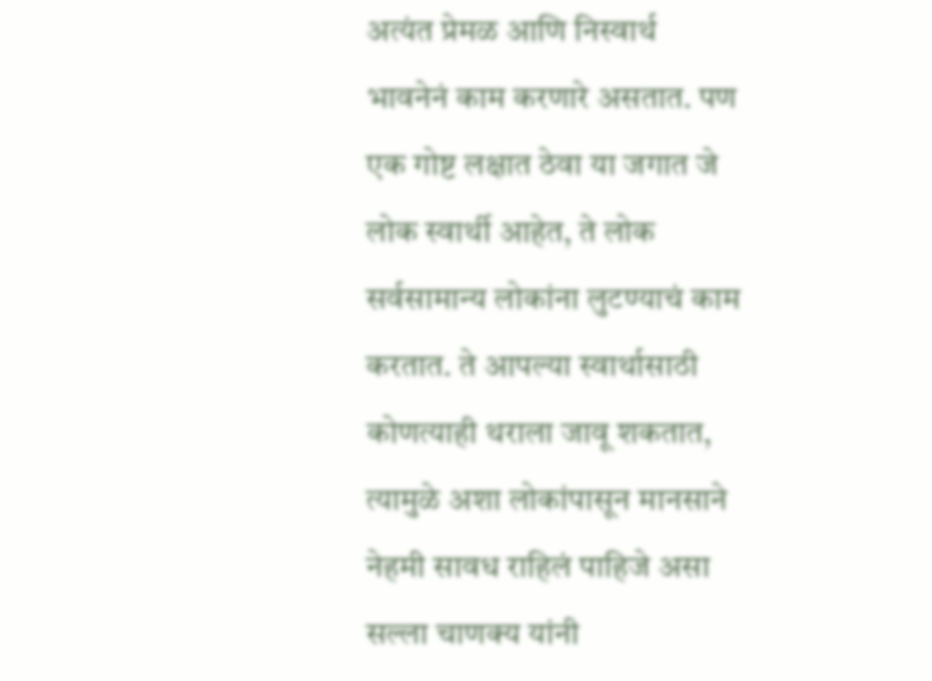अत्यंत प्रेमळ आणि निस्वार्थ भावनेनं काम करणारे असतात. पण एक गोष्ट लक्षात ठेवा या जगात जे लोक स्वार्थी आहेत, ते लोक सर्वसामान्य लोकांना लुटण्याचं काम करतात. ते आपल्या स्वार्थासाठी कोणत्याही थराला जावू शकतात, त्यामुळे अशा लोकांपासून मानसाने नेहमी सावध राहिलं पाहिजे असा सल्ला चाणक्य यांनी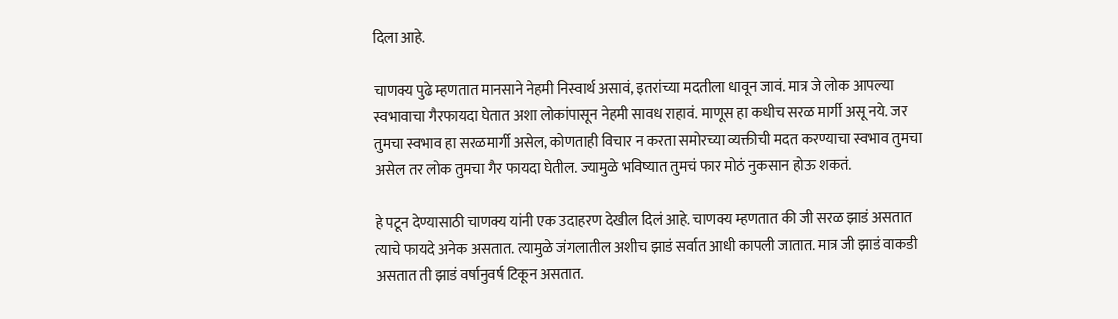दिला आहे.

चाणक्य पुढे म्हणतात मानसाने नेहमी निस्वार्थ असावं, इतरांच्या मदतीला धावून जावं. मात्र जे लोक आपल्या स्वभावाचा गैरफायदा घेतात अशा लोकांपासून नेहमी सावध राहावं. माणूस हा कधीच सरळ मार्गी असू नये. जर तुमचा स्वभाव हा सरळमार्गी असेल, कोणताही विचार न करता समोरच्या व्यक्तीची मदत करण्याचा स्वभाव तुमचा असेल तर लोक तुमचा गैर फायदा घेतील. ज्यामुळे भविष्यात तुमचं फार मोठं नुकसान होऊ शकतं.

हे पटून देण्यासाठी चाणक्य यांनी एक उदाहरण देखील दिलं आहे. चाणक्य म्हणतात की जी सरळ झाडं असतात त्याचे फायदे अनेक असतात. त्यामुळे जंगलातील अशीच झाडं सर्वात आधी कापली जातात. मात्र जी झाडं वाकडी असतात ती झाडं वर्षानुवर्ष टिकून असतात.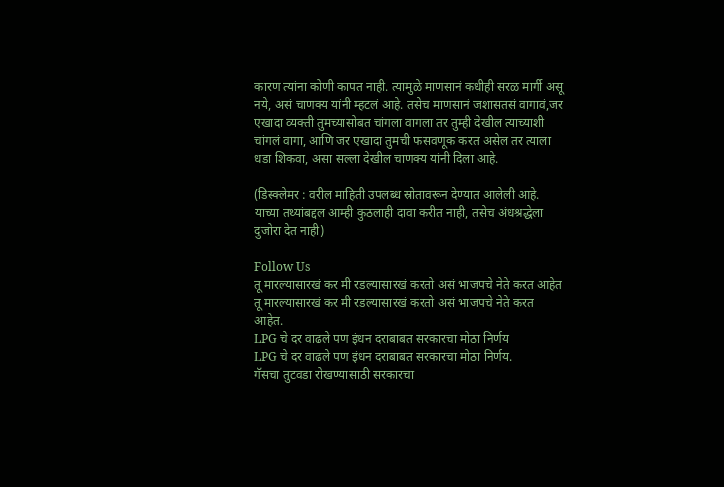कारण त्यांना कोणी कापत नाही. त्यामुळे माणसानं कधीही सरळ मार्गी असू नये, असं चाणक्य यांनी म्हटलं आहे. तसेच माणसानं जशासतसं वागावं,जर एखादा व्यक्ती तुमच्यासोबत चांगला वागला तर तुम्ही देखील त्याच्याशी चांगलं वागा, आणि जर एखादा तुमची फसवणूक करत असेल तर त्याला धडा शिकवा, असा सल्ला देखील चाणक्य यांनी दिला आहे.

(डिस्क्लेमर : वरील माहिती उपलब्ध स्रोतावरून देण्यात आलेली आहे. याच्या तथ्यांबद्दल आम्ही कुठलाही दावा करीत नाही, तसेच अंधश्रद्धेला दुजोरा देत नाही)

Follow Us
तू मारल्यासारखं कर मी रडल्यासारखं करतो असं भाजपचे नेते करत आहेत
तू मारल्यासारखं कर मी रडल्यासारखं करतो असं भाजपचे नेते करत आहेत.
LPG चे दर वाढले पण इंधन दराबाबत सरकारचा मोठा निर्णय
LPG चे दर वाढले पण इंधन दराबाबत सरकारचा मोठा निर्णय.
गॅसचा तुटवडा रोखण्यासाठी सरकारचा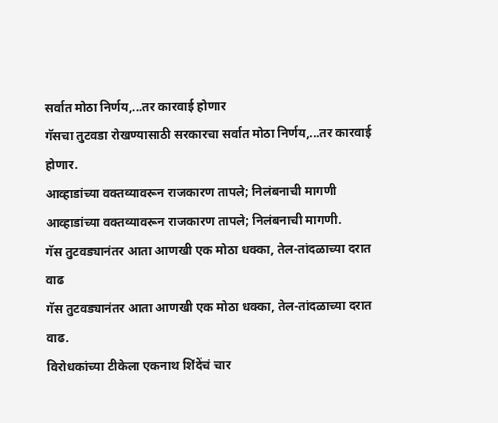सर्वात मोठा निर्णय,...तर कारवाई होणार
गॅसचा तुटवडा रोखण्यासाठी सरकारचा सर्वात मोठा निर्णय,...तर कारवाई होणार.
आव्हाडांच्या वक्तव्यावरून राजकारण तापले; निलंबनाची मागणी
आव्हाडांच्या वक्तव्यावरून राजकारण तापले; निलंबनाची मागणी.
गॅस तुटवड्यानंतर आता आणखी एक मोठा धक्का, तेल-तांदळाच्या दरात वाढ
गॅस तुटवड्यानंतर आता आणखी एक मोठा धक्का, तेल-तांदळाच्या दरात वाढ.
विरोधकांच्या टीकेला एकनाथ शिंदेंचं चार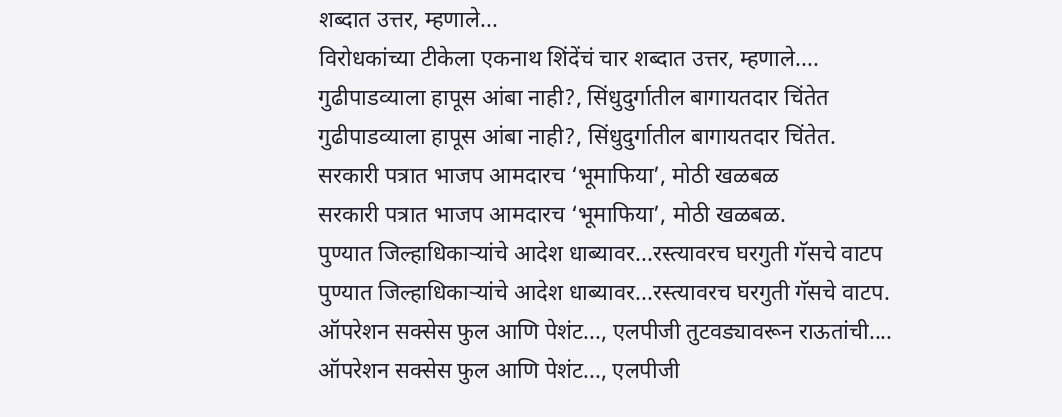शब्दात उत्तर, म्हणाले...
विरोधकांच्या टीकेला एकनाथ शिंदेंचं चार शब्दात उत्तर, म्हणाले....
गुढीपाडव्याला हापूस आंबा नाही?, सिंधुदुर्गातील बागायतदार चिंतेत
गुढीपाडव्याला हापूस आंबा नाही?, सिंधुदुर्गातील बागायतदार चिंतेत.
सरकारी पत्रात भाजप आमदारच ‘भूमाफिया’, मोठी खळबळ
सरकारी पत्रात भाजप आमदारच ‘भूमाफिया’, मोठी खळबळ.
पुण्यात जिल्हाधिकाऱ्यांचे आदेश धाब्यावर...रस्त्यावरच घरगुती गॅसचे वाटप
पुण्यात जिल्हाधिकाऱ्यांचे आदेश धाब्यावर...रस्त्यावरच घरगुती गॅसचे वाटप.
ऑपरेशन सक्सेस फुल आणि पेशंट..., एलपीजी तुटवड्यावरून राऊतांची....
ऑपरेशन सक्सेस फुल आणि पेशंट..., एलपीजी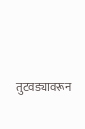तुटवड्यावरून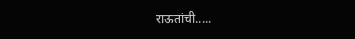राऊतांची.....